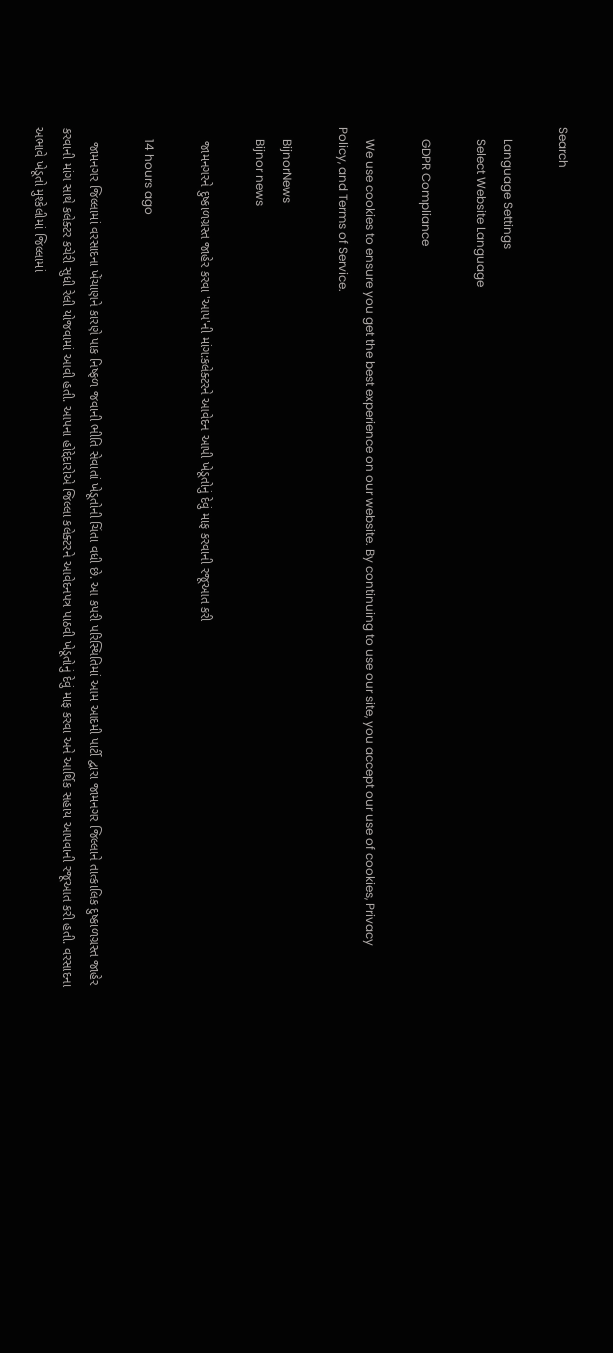Search

    Language Settings
    Select Website Language

    GDPR Compliance

    We use cookies to ensure you get the best experience on our website. By continuing to use our site, you accept our use of cookies, Privacy Policy, and Terms of Service.

    BijnorNews
    Bijnor news

    જામનગરને દુષ્કાળગ્રસ્ત જાહેર કરવા 'આપ'ની માંગ:કલેક્ટરને આવેદન આપી ખેડૂતોનું દેવું માફ કરવાની રજૂઆત કરી

    14 hours ago

    જામનગર જિલ્લામાં વરસાદના ખેંચાણને કારણે પાક નિષ્ફળ જવાની ભીતિ સેવાતાં ખેડૂતોની ચિંતા વધી છે. આ કપરી પરિસ્થિતિમાં આમ આદમી પાર્ટી દ્વારા જામનગર જિલ્લાને તાત્કાલિક દુષ્કાળગ્રસ્ત જાહેર કરવાની માંગ સાથે કલેક્ટર કચેરી સુધી રેલી યોજવામાં આવી હતી. આપના હોદ્દેદારોએ જિલ્લા કલેક્ટરને આવેદનપત્ર પાઠવી ખેડૂતોનું દેવું માફ કરવા અને આર્થિક સહાય આપવાની રજૂઆત કરી હતી. વરસાદના અભાવે ખેડૂતો મુશ્કેલીમાં જિલ્લામાં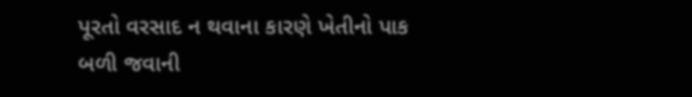પૂરતો વરસાદ ન થવાના કારણે ખેતીનો પાક બળી જવાની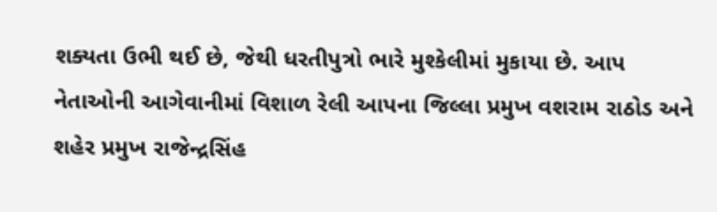શક્યતા ઉભી થઈ છે, જેથી ધરતીપુત્રો ભારે મુશ્કેલીમાં મુકાયા છે. આપ નેતાઓની આગેવાનીમાં વિશાળ રેલી આપના જિલ્લા પ્રમુખ વશરામ રાઠોડ અને શહેર પ્રમુખ રાજેન્દ્રસિંહ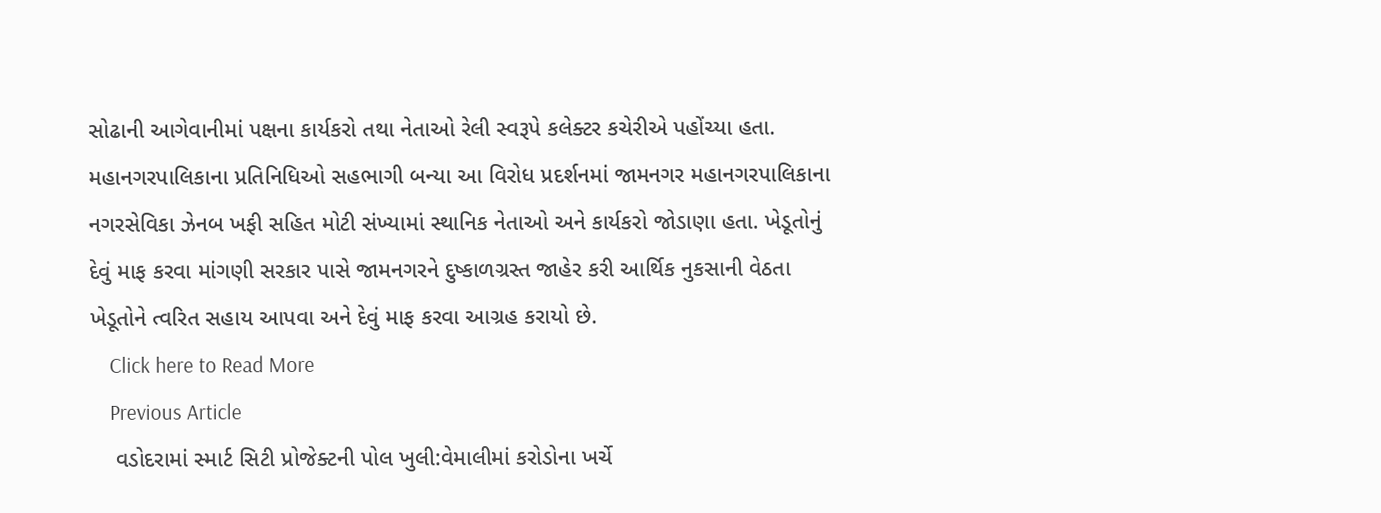સોઢાની આગેવાનીમાં પક્ષના કાર્યકરો તથા નેતાઓ રેલી સ્વરૂપે કલેક્ટર કચેરીએ પહોંચ્યા હતા. મહાનગરપાલિકાના પ્રતિનિધિઓ સહભાગી બન્યા આ વિરોધ પ્રદર્શનમાં જામનગર મહાનગરપાલિકાના નગરસેવિકા ઝેનબ ખફી સહિત મોટી સંખ્યામાં સ્થાનિક નેતાઓ અને કાર્યકરો જોડાણા હતા. ખેડૂતોનું દેવું માફ કરવા માંગણી સરકાર પાસે જામનગરને દુષ્કાળગ્રસ્ત જાહેર કરી આર્થિક નુકસાની વેઠતા ખેડૂતોને ત્વરિત સહાય આપવા અને દેવું માફ કરવા આગ્રહ કરાયો છે.
    Click here to Read More
    Previous Article
    વડોદરામાં સ્માર્ટ સિટી પ્રોજેક્ટની પોલ ખુલી:વેમાલીમાં કરોડોના ખર્ચે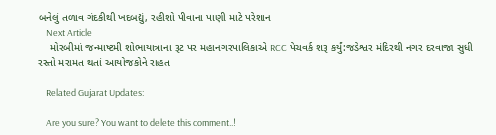બનેલું તળાવ ગંદકીથી ખદબદ્યું, રહીશો પીવાના પાણી માટે પરેશાન
    Next Article
    મોરબીમાં જન્માષ્ટમી શોભાયાત્રાના રૂટ પર મહાનગરપાલિકાએ RCC પેચવર્ક શરૂ કર્યું:જડેશ્વર મંદિરથી નગર દરવાજા સુધી રસ્તો મરામત થતાં આયોજકોને રાહત

    Related Gujarat Updates:

    Are you sure? You want to delete this comment..!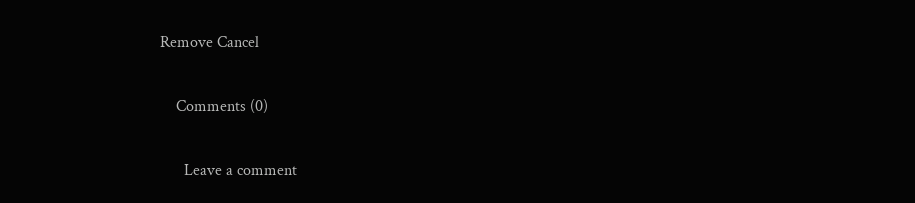Remove Cancel

    Comments (0)

      Leave a comment